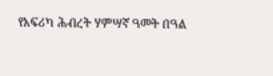የአፍሪካ ሕብረት ሃምሣኛ ዓመት በዓል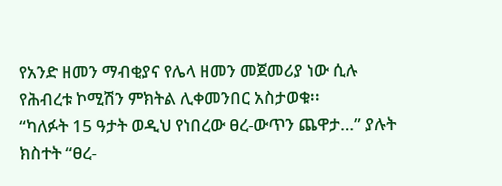የአንድ ዘመን ማብቂያና የሌላ ዘመን መጀመሪያ ነው ሲሉ የሕብረቱ ኮሚሽን ምክትል ሊቀመንበር አስታወቁ፡፡
“ካለፉት 15 ዓታት ወዲህ የነበረው ፀረ-ውጥን ጨዋታ…” ያሉት ክስተት “ፀረ-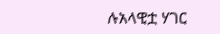ሉአላዊቷ ሃገር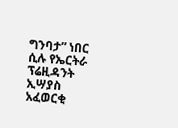ግንባታ” ነበር ሲሉ የኤርትራ ፕሬዚዳንት ኢሣያስ አፈወርቂ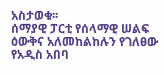አስታወቁ፡፡
ሰማያዊ ፓርቲ የሰላማዊ ሠልፍ ዕውቅና አለመከልከሉን የገለፀው የአዲስ አበባ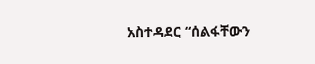አስተዳደር “ሰልፋቸውን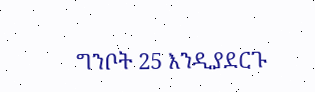ግንቦት 25 እንዲያደርጉ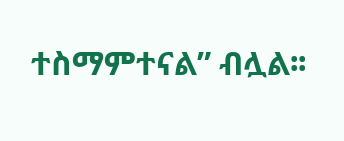ተስማምተናል” ብሏል፡፡